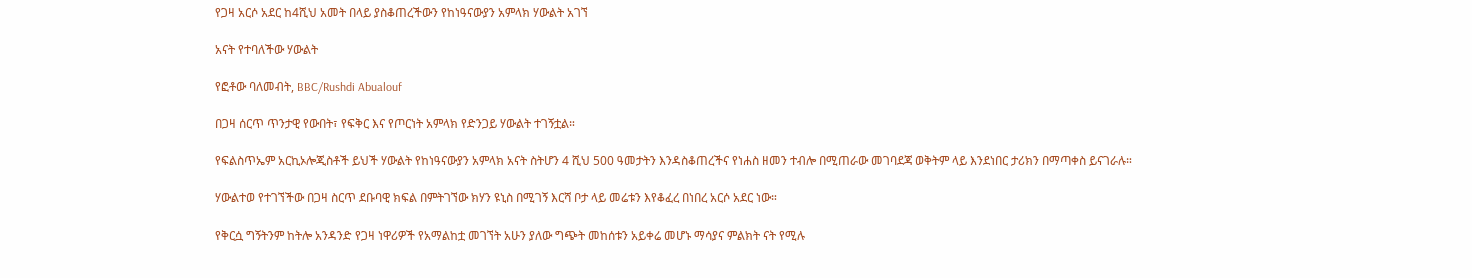የጋዛ አርሶ አደር ከ4ሺህ አመት በላይ ያስቆጠረችውን የከነዓናውያን አምላክ ሃውልት አገኘ

አናት የተባለችው ሃውልት

የፎቶው ባለመብት, BBC/Rushdi Abualouf

በጋዛ ሰርጥ ጥንታዊ የውበት፣ የፍቅር እና የጦርነት አምላክ የድንጋይ ሃውልት ተገኝቷል።

የፍልስጥኤም አርኪኦሎጂስቶች ይህች ሃውልት የከነዓናውያን አምላክ አናት ስትሆን 4 ሺህ 500 ዓመታትን እንዳስቆጠረችና የነሐስ ዘመን ተብሎ በሚጠራው መገባደጃ ወቅትም ላይ እንደነበር ታሪክን በማጣቀስ ይናገራሉ።

ሃውልተወ የተገኘችው በጋዛ ስርጥ ደቡባዊ ክፍል በምትገኘው ክሃን ዩኒስ በሚገኝ እርሻ ቦታ ላይ መሬቱን እየቆፈረ በነበረ አርሶ አደር ነው።

የቅርሷ ግኝትንም ከትሎ አንዳንድ የጋዛ ነዋሪዎች የአማልከቷ መገኘት አሁን ያለው ግጭት መከሰቱን አይቀሬ መሆኑ ማሳያና ምልክት ናት የሚሉ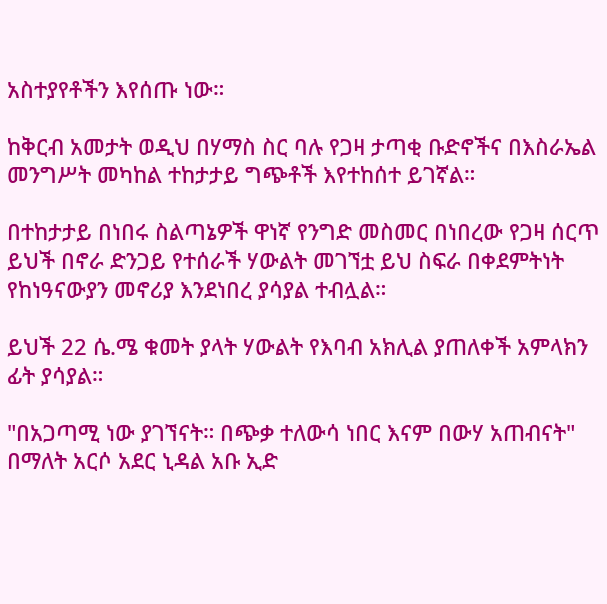አስተያየቶችን እየሰጡ ነው።

ከቅርብ አመታት ወዲህ በሃማስ ስር ባሉ የጋዛ ታጣቂ ቡድኖችና በእስራኤል መንግሥት መካከል ተከታታይ ግጭቶች እየተከሰተ ይገኛል።

በተከታታይ በነበሩ ስልጣኔዎች ዋነኛ የንግድ መስመር በነበረው የጋዛ ሰርጥ ይህች በኖራ ድንጋይ የተሰራች ሃውልት መገኘቷ ይህ ስፍራ በቀደምትነት የከነዓናውያን መኖሪያ እንደነበረ ያሳያል ተብሏል።

ይህች 22 ሴ.ሜ ቁመት ያላት ሃውልት የእባብ አክሊል ያጠለቀች አምላክን ፊት ያሳያል።

"በአጋጣሚ ነው ያገኘናት። በጭቃ ተለውሳ ነበር እናም በውሃ አጠብናት" በማለት አርሶ አደር ኒዳል አቡ ኢድ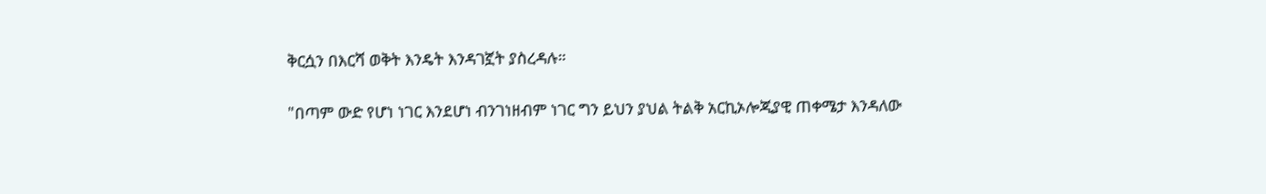ቅርሷን በእርሻ ወቅት እንዴት እንዳገኟት ያስረዳሉ።

"በጣም ውድ የሆነ ነገር እንደሆነ ብንገነዘብም ነገር ግን ይህን ያህል ትልቅ አርኪኦሎጂያዊ ጠቀሜታ እንዳለው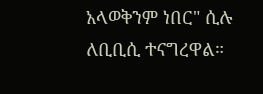አላወቅንም ነበር" ሲሉ ለቢቢሲ ተናግረዋል።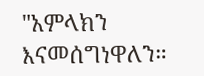"አምላክን እናመሰግነዋለን።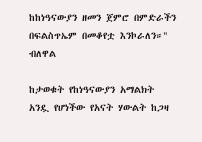ከከነዓናውያን ዘመን ጀምሮ በምድራችን በፍልስጥኤም በመቆየቷ እንኮራለን።" ብለዋል

ከታወቁት የከነዓናውያን አማልክት አንዷ የሆነችው የአናት ሃውልት ከጋዛ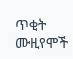ጥቂት ሙዚየሞች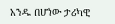አንዱ በሆነው ታሪካዊ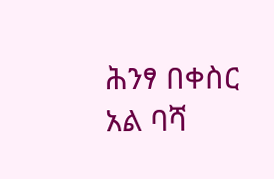ሕንፃ በቀስር አል ባሻ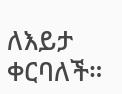ለእይታ ቀርባለች።